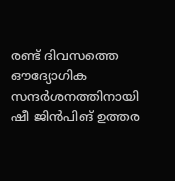രണ്ട് ദിവസത്തെ ഔദ്യോഗിക സന്ദർശനത്തിനായി ഷീ ജിൻപിങ് ഉത്തര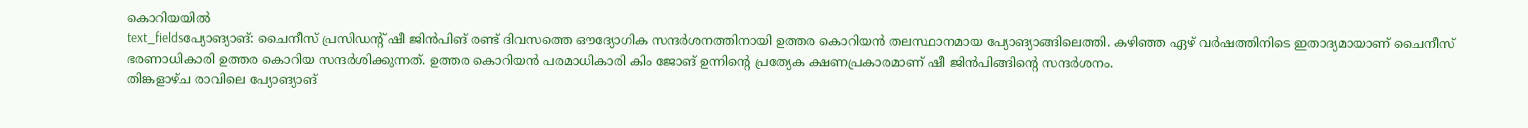കൊറിയയിൽ
text_fieldsപ്യോങ്യാങ്: ചൈനീസ് പ്രസിഡന്റ് ഷീ ജിൻപിങ് രണ്ട് ദിവസത്തെ ഔദ്യോഗിക സന്ദർശനത്തിനായി ഉത്തര കൊറിയൻ തലസ്ഥാനമായ പ്യോങ്യാങ്ങിലെത്തി. കഴിഞ്ഞ ഏഴ് വർഷത്തിനിടെ ഇതാദ്യമായാണ് ചൈനീസ് ഭരണാധികാരി ഉത്തര കൊറിയ സന്ദർശിക്കുന്നത്. ഉത്തര കൊറിയൻ പരമാധികാരി കിം ജോങ് ഉന്നിന്റെ പ്രത്യേക ക്ഷണപ്രകാരമാണ് ഷീ ജിൻപിങ്ങിന്റെ സന്ദർശനം.
തിങ്കളാഴ്ച രാവിലെ പ്യോങ്യാങ്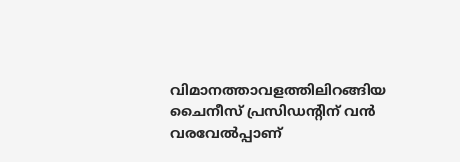വിമാനത്താവളത്തിലിറങ്ങിയ ചൈനീസ് പ്രസിഡന്റിന് വൻ വരവേൽപ്പാണ്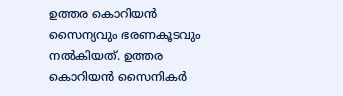ഉത്തര കൊറിയൻ സൈന്യവും ഭരണകൂടവും നൽകിയത്. ഉത്തര കൊറിയൻ സൈനികർ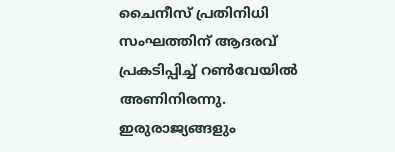ചൈനീസ് പ്രതിനിധി സംഘത്തിന് ആദരവ് പ്രകടിപ്പിച്ച് റൺവേയിൽ അണിനിരന്നു. ഇരുരാജ്യങ്ങളും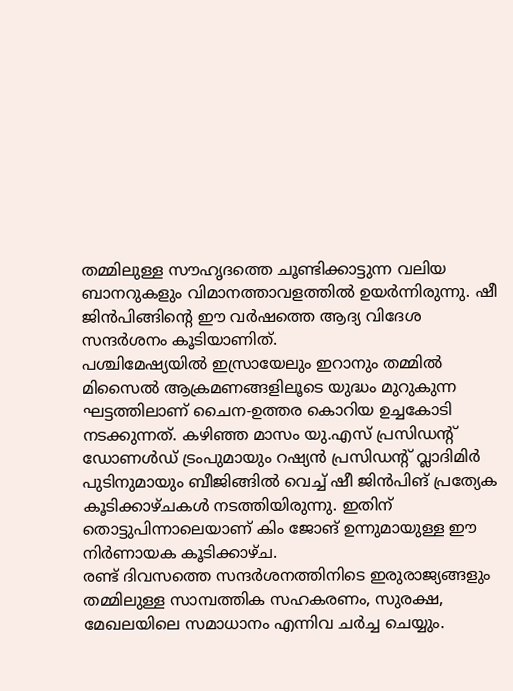തമ്മിലുള്ള സൗഹൃദത്തെ ചൂണ്ടിക്കാട്ടുന്ന വലിയ ബാനറുകളും വിമാനത്താവളത്തിൽ ഉയർന്നിരുന്നു. ഷീ ജിൻപിങ്ങിന്റെ ഈ വർഷത്തെ ആദ്യ വിദേശ സന്ദർശനം കൂടിയാണിത്.
പശ്ചിമേഷ്യയിൽ ഇസ്രായേലും ഇറാനും തമ്മിൽ മിസൈൽ ആക്രമണങ്ങളിലൂടെ യുദ്ധം മുറുകുന്ന ഘട്ടത്തിലാണ് ചൈന-ഉത്തര കൊറിയ ഉച്ചകോടി നടക്കുന്നത്. കഴിഞ്ഞ മാസം യു.എസ് പ്രസിഡന്റ് ഡോണൾഡ് ട്രംപുമായും റഷ്യൻ പ്രസിഡന്റ് വ്ലാദിമിർ പുടിനുമായും ബീജിങ്ങിൽ വെച്ച് ഷീ ജിൻപിങ് പ്രത്യേക കൂടിക്കാഴ്ചകൾ നടത്തിയിരുന്നു. ഇതിന് തൊട്ടുപിന്നാലെയാണ് കിം ജോങ് ഉന്നുമായുള്ള ഈ നിർണായക കൂടിക്കാഴ്ച.
രണ്ട് ദിവസത്തെ സന്ദർശനത്തിനിടെ ഇരുരാജ്യങ്ങളും തമ്മിലുള്ള സാമ്പത്തിക സഹകരണം, സുരക്ഷ, മേഖലയിലെ സമാധാനം എന്നിവ ചർച്ച ചെയ്യും.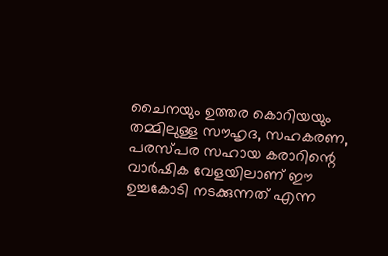ചൈനയും ഉത്തര കൊറിയയും തമ്മിലുള്ള സൗഹൃദ, സഹകരണ, പരസ്പര സഹായ കരാറിന്റെ വാർഷിക വേളയിലാണ് ഈ ഉച്ചകോടി നടക്കുന്നത് എന്ന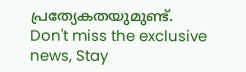പ്രത്യേകതയുമുണ്ട്.
Don't miss the exclusive news, Stay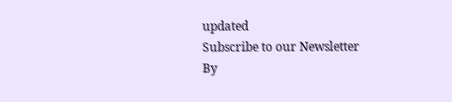updated
Subscribe to our Newsletter
By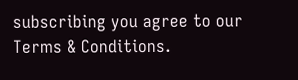subscribing you agree to our Terms & Conditions.